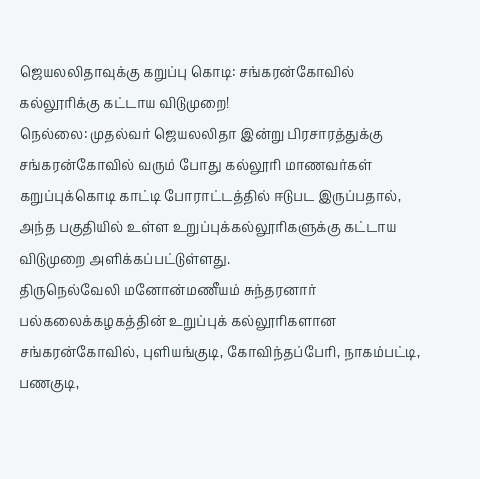ஜெயலலிதாவுக்கு கறுப்பு கொடி: சங்கரன்கோவில் கல்லூரிக்கு கட்டாய விடுமுறை!
நெல்லை: முதல்வர் ஜெயலலிதா இன்று பிரசாரத்துக்கு சங்கரன்கோவில் வரும் போது கல்லூரி மாணவர்கள் கறுப்புக்கொடி காட்டி போராட்டத்தில் ஈடுபட இருப்பதால், அந்த பகுதியில் உள்ள உறுப்புக்கல்லூரிகளுக்கு கட்டாய விடுமுறை அளிக்கப்பட்டுள்ளது.
திருநெல்வேலி மனோன்மணீயம் சுந்தரனார் பல்கலைக்கழகத்தின் உறுப்புக் கல்லூரிகளான சங்கரன்கோவில், புளியங்குடி, கோவிந்தப்பேரி, நாகம்பட்டி, பணகுடி,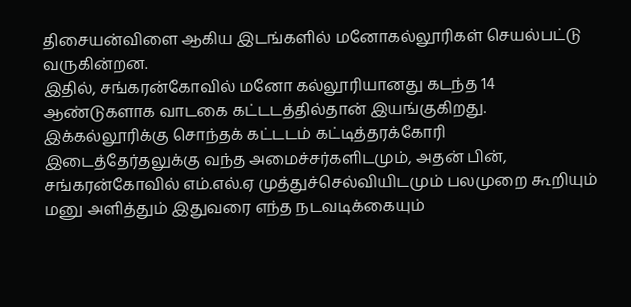திசையன்விளை ஆகிய இடங்களில் மனோகல்லூரிகள் செயல்பட்டு வருகின்றன.
இதில், சங்கரன்கோவில் மனோ கல்லூரியானது கடந்த 14 ஆண்டுகளாக வாடகை கட்டடத்தில்தான் இயங்குகிறது. இக்கல்லூரிக்கு சொந்தக் கட்டடம் கட்டித்தரக்கோரி இடைத்தேர்தலுக்கு வந்த அமைச்சர்களிடமும், அதன் பின், சங்கரன்கோவில் எம்.எல்.ஏ முத்துச்செல்வியிடமும் பலமுறை கூறியும் மனு அளித்தும் இதுவரை எந்த நடவடிக்கையும்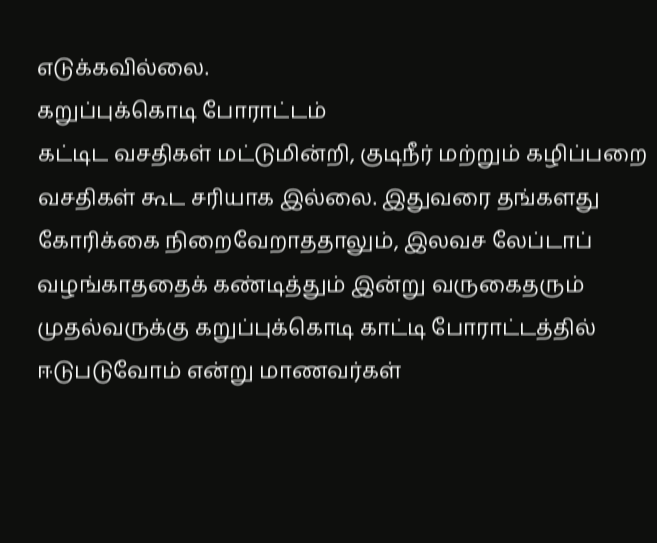எடுக்கவில்லை.
கறுப்புக்கொடி போராட்டம்
கட்டிட வசதிகள் மட்டுமின்றி, குடிநீர் மற்றும் கழிப்பறை வசதிகள் கூட சரியாக இல்லை. இதுவரை தங்களது கோரிக்கை நிறைவேறாததாலும், இலவச லேப்டாப் வழங்காததைக் கண்டித்தும் இன்று வருகைதரும் முதல்வருக்கு கறுப்புக்கொடி காட்டி போராட்டத்தில் ஈடுபடுவோம் என்று மாணவர்கள்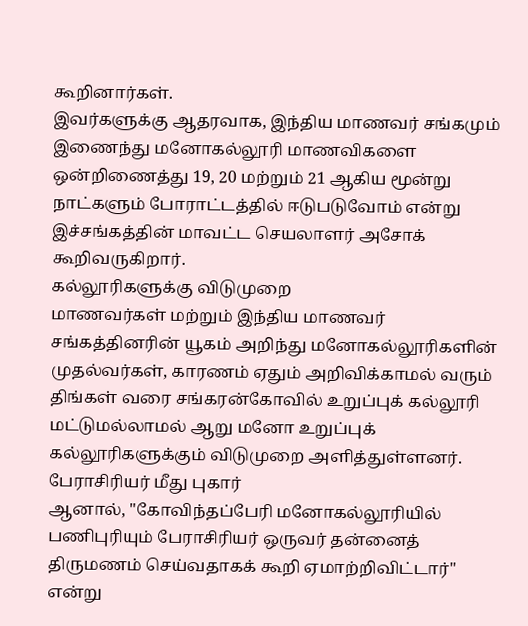கூறினார்கள்.
இவர்களுக்கு ஆதரவாக, இந்திய மாணவர் சங்கமும் இணைந்து மனோகல்லூரி மாணவிகளை ஒன்றிணைத்து 19, 20 மற்றும் 21 ஆகிய மூன்று நாட்களும் போராட்டத்தில் ஈடுபடுவோம் என்று இச்சங்கத்தின் மாவட்ட செயலாளர் அசோக் கூறிவருகிறார்.
கல்லூரிகளுக்கு விடுமுறை
மாணவர்கள் மற்றும் இந்திய மாணவர் சங்கத்தினரின் யூகம் அறிந்து மனோகல்லூரிகளின் முதல்வர்கள், காரணம் ஏதும் அறிவிக்காமல் வரும் திங்கள் வரை சங்கரன்கோவில் உறுப்புக் கல்லூரி மட்டுமல்லாமல் ஆறு மனோ உறுப்புக் கல்லூரிகளுக்கும் விடுமுறை அளித்துள்ளனர்.
பேராசிரியர் மீது புகார்
ஆனால், "கோவிந்தப்பேரி மனோகல்லூரியில் பணிபுரியும் பேராசிரியர் ஒருவர் தன்னைத் திருமணம் செய்வதாகக் கூறி ஏமாற்றிவிட்டார்" என்று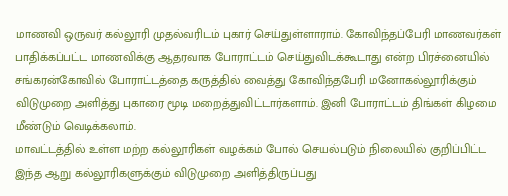மாணவி ஒருவர் கல்லூரி முதல்வரிடம் புகார் செய்துள்ளாராம். கோவிந்தப்பேரி மாணவர்கள் பாதிக்கப்பட்ட மாணவிக்கு ஆதரவாக போராட்டம் செய்துவிடக்கூடாது என்ற பிரச்னையில் சங்கரன்கோவில் போராட்டத்தை கருத்தில் வைத்து கோவிந்தபேரி மனோகல்லூரிக்கும் விடுமுறை அளித்து புகாரை மூடி மறைத்துவிட்டார்களாம். இனி போராட்டம் திங்கள் கிழமை மீண்டும் வெடிக்கலாம்.
மாவட்டத்தில் உள்ள மற்ற கல்லூரிகள் வழக்கம் போல் செயல்படும் நிலையில் குறிப்பிட்ட இந்த ஆறு கல்லூரிகளுக்கும் விடுமுறை அளித்திருப்பது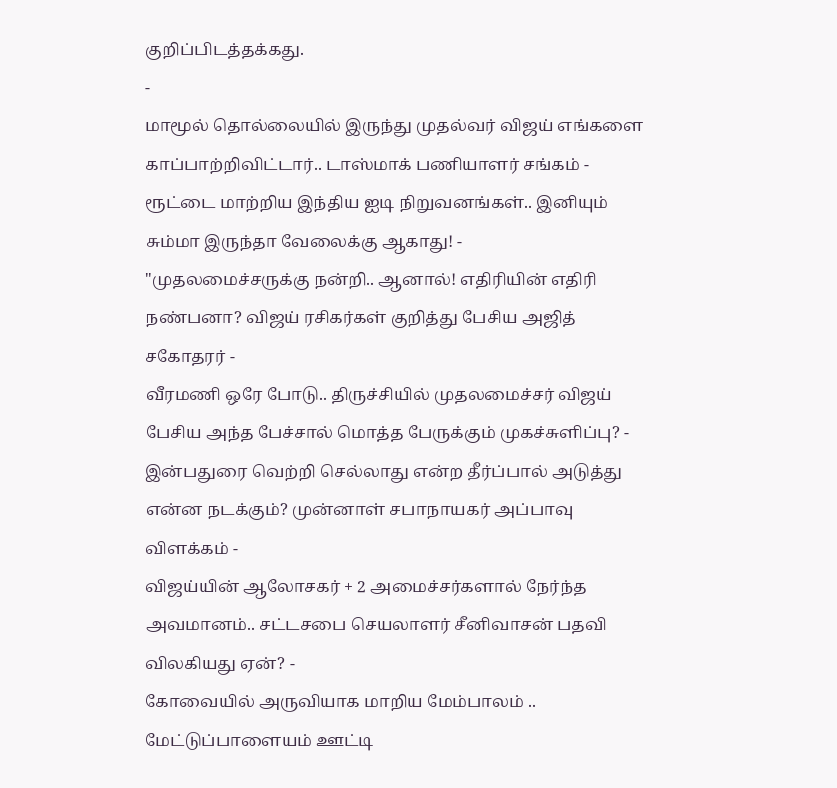குறிப்பிடத்தக்கது.
-
மாமூல் தொல்லையில் இருந்து முதல்வர் விஜய் எங்களை காப்பாற்றிவிட்டார்.. டாஸ்மாக் பணியாளர் சங்கம் -
ரூட்டை மாற்றிய இந்திய ஐடி நிறுவனங்கள்.. இனியும் சும்மா இருந்தா வேலைக்கு ஆகாது! -
"முதலமைச்சருக்கு நன்றி.. ஆனால்! எதிரியின் எதிரி நண்பனா? விஜய் ரசிகர்கள் குறித்து பேசிய அஜித் சகோதரர் -
வீரமணி ஒரே போடு.. திருச்சியில் முதலமைச்சர் விஜய் பேசிய அந்த பேச்சால் மொத்த பேருக்கும் முகச்சுளிப்பு? -
இன்பதுரை வெற்றி செல்லாது என்ற தீர்ப்பால் அடுத்து என்ன நடக்கும்? முன்னாள் சபாநாயகர் அப்பாவு விளக்கம் -
விஜய்யின் ஆலோசகர் + 2 அமைச்சர்களால் நேர்ந்த அவமானம்.. சட்டசபை செயலாளர் சீனிவாசன் பதவி விலகியது ஏன்? -
கோவையில் அருவியாக மாறிய மேம்பாலம் .. மேட்டுப்பாளையம் ஊட்டி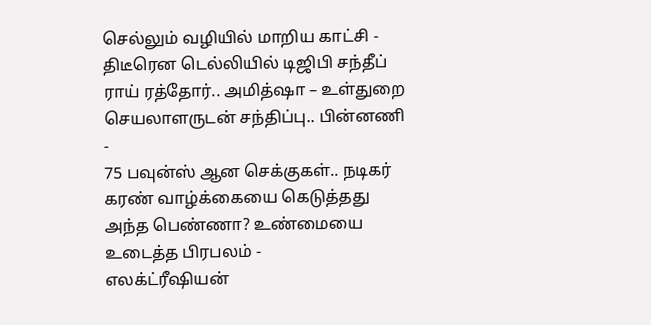செல்லும் வழியில் மாறிய காட்சி -
திடீரென டெல்லியில் டிஜிபி சந்தீப் ராய் ரத்தோர்.. அமித்ஷா – உள்துறை செயலாளருடன் சந்திப்பு.. பின்னணி -
75 பவுன்ஸ் ஆன செக்குகள்.. நடிகர் கரண் வாழ்க்கையை கெடுத்தது அந்த பெண்ணா? உண்மையை உடைத்த பிரபலம் -
எலக்ட்ரீஷியன்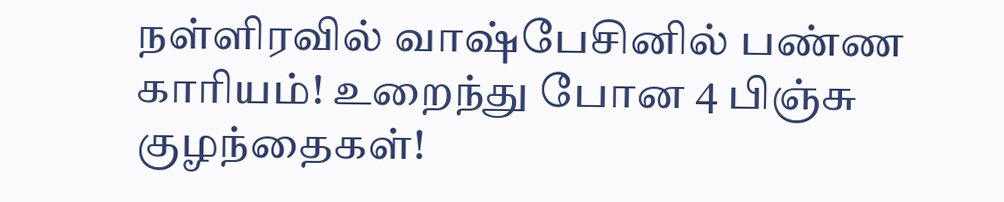நள்ளிரவில் வாஷ்பேசினில் பண்ண காரியம்! உறைந்து போன 4 பிஞ்சு குழந்தைகள்!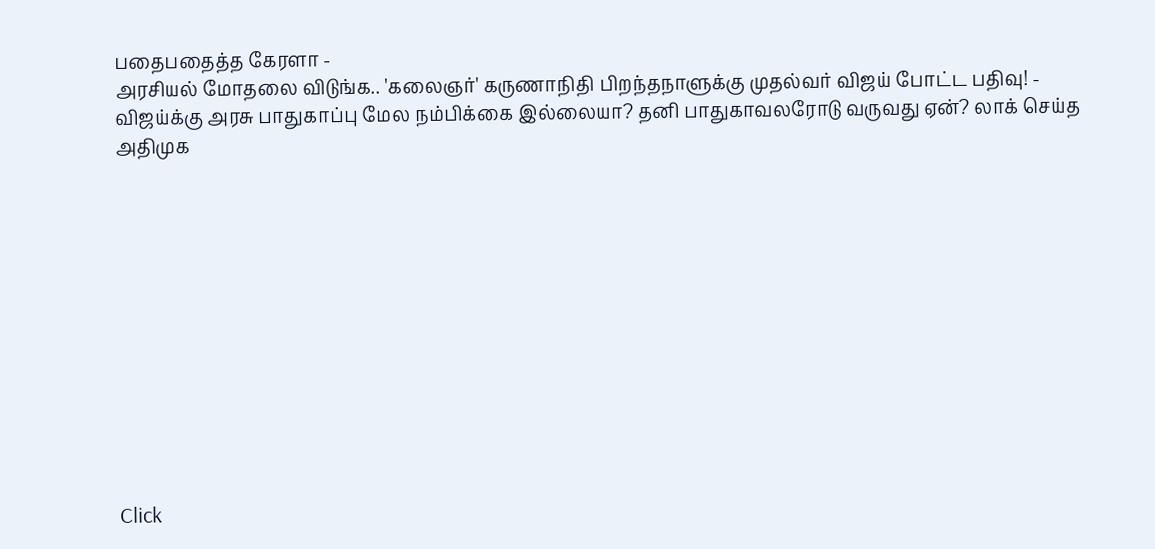பதைபதைத்த கேரளா -
அரசியல் மோதலை விடுங்க.. 'கலைஞர்' கருணாநிதி பிறந்தநாளுக்கு முதல்வர் விஜய் போட்ட பதிவு! -
விஜய்க்கு அரசு பாதுகாப்பு மேல நம்பிக்கை இல்லையா? தனி பாதுகாவலரோடு வருவது ஏன்? லாக் செய்த அதிமுக












Click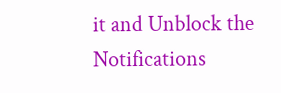it and Unblock the Notifications